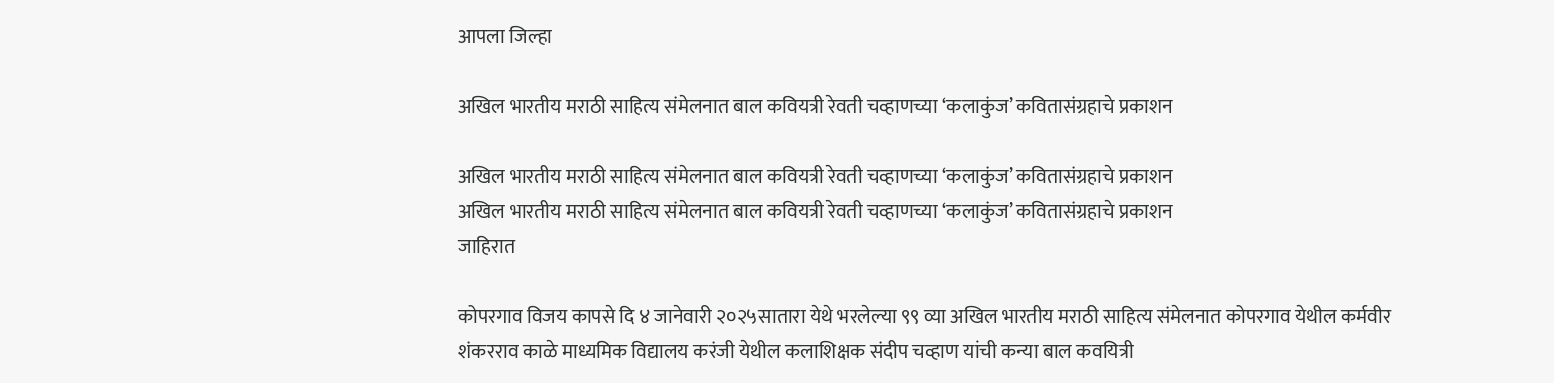आपला जिल्हा

अखिल भारतीय मराठी साहित्य संमेलनात बाल कवियत्री रेवती चव्हाणच्या ‘कलाकुंज’ कवितासंग्रहाचे प्रकाशन

अखिल भारतीय मराठी साहित्य संमेलनात बाल कवियत्री रेवती चव्हाणच्या ‘कलाकुंज’ कवितासंग्रहाचे प्रकाशन
अखिल भारतीय मराठी साहित्य संमेलनात बाल कवियत्री रेवती चव्हाणच्या ‘कलाकुंज’ कवितासंग्रहाचे प्रकाशन
जाहिरात

कोपरगाव विजय कापसे दि ४ जानेवारी २०२५सातारा येथे भरलेल्या ९९ व्या अखिल भारतीय मराठी साहित्य संमेलनात कोपरगाव येथील कर्मवीर शंकरराव काळे माध्यमिक विद्यालय करंजी येथील कलाशिक्षक संदीप चव्हाण यांची कन्या बाल कवयित्री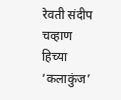रेवती संदीप चव्हाण हिच्या ‘कलाकुंज’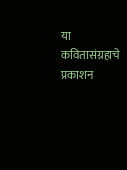या कवितासंग्रहाचे प्रकाशन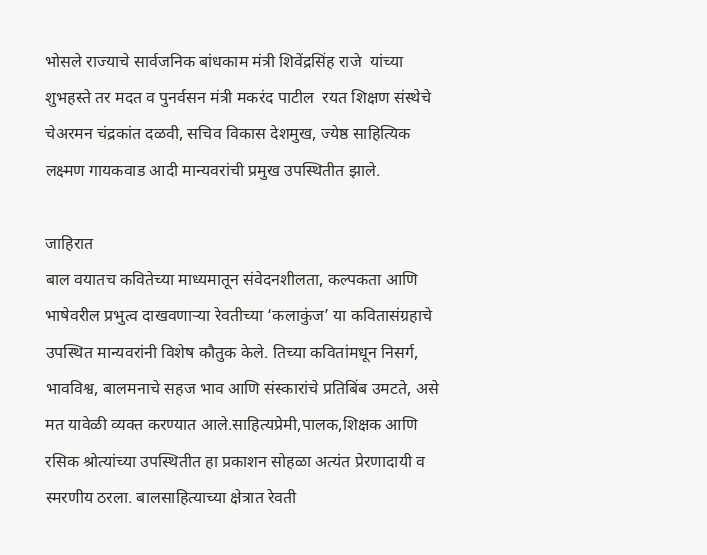भोसले राज्याचे सार्वजनिक बांधकाम मंत्री शिवेंद्रसिंह राजे  यांच्या शुभहस्ते तर मदत व पुनर्वसन मंत्री मकरंद पाटील  रयत शिक्षण संस्थेचे चेअरमन चंद्रकांत दळवी, सचिव विकास देशमुख, ज्येष्ठ साहित्यिक लक्ष्मण गायकवाड आदी मान्यवरांची प्रमुख उपस्थितीत झाले.

जाहिरात
बाल वयातच कवितेच्या माध्यमातून संवेदनशीलता, कल्पकता आणि भाषेवरील प्रभुत्व दाखवणाऱ्या रेवतीच्या ‘कलाकुंज’ या कवितासंग्रहाचे उपस्थित मान्यवरांनी विशेष कौतुक केले. तिच्या कवितांमधून निसर्ग, भावविश्व, बालमनाचे सहज भाव आणि संस्कारांचे प्रतिबिंब उमटते, असे मत यावेळी व्यक्त करण्यात आले.साहित्यप्रेमी,पालक,शिक्षक आणि रसिक श्रोत्यांच्या उपस्थितीत हा प्रकाशन सोहळा अत्यंत प्रेरणादायी व स्मरणीय ठरला. बालसाहित्याच्या क्षेत्रात रेवती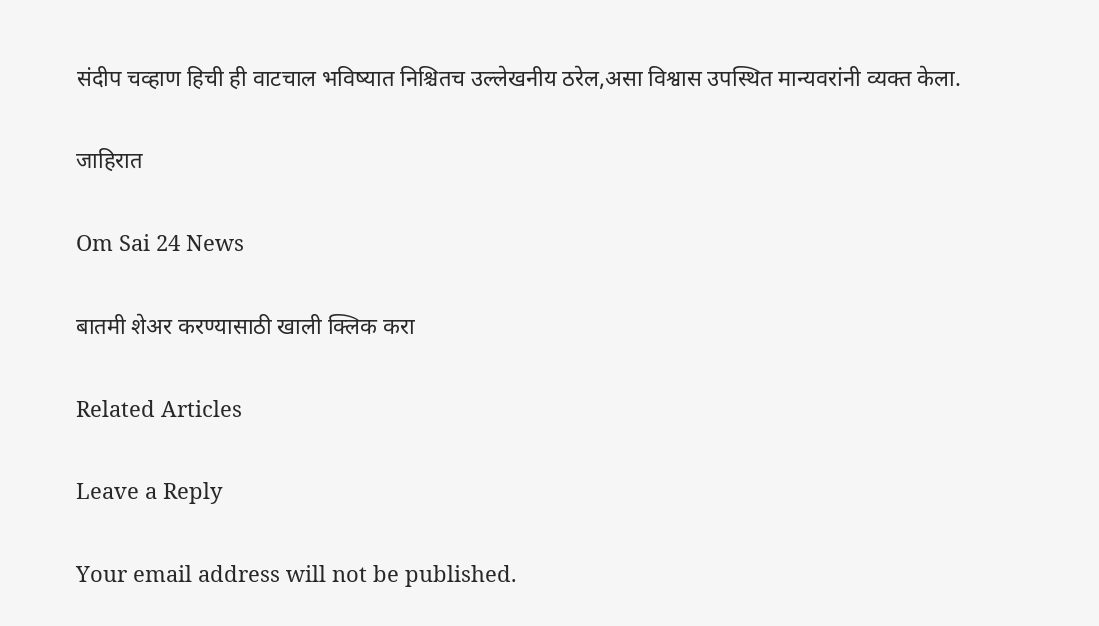संदीप चव्हाण हिची ही वाटचाल भविष्यात निश्चितच उल्लेखनीय ठरेल,असा विश्वास उपस्थित मान्यवरांनी व्यक्त केला.

जाहिरात

Om Sai 24 News

बातमी शेअर करण्यासाठी खाली क्लिक करा

Related Articles

Leave a Reply

Your email address will not be published.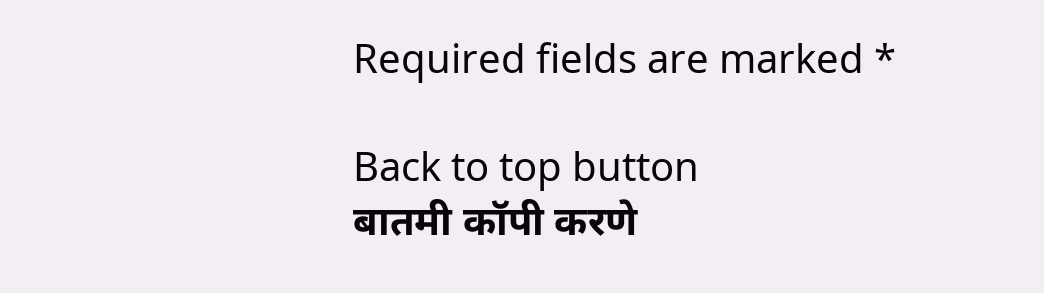Required fields are marked *

Back to top button
बातमी कॉपी करणे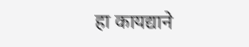हा कायद्याने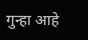गुन्हा आहे